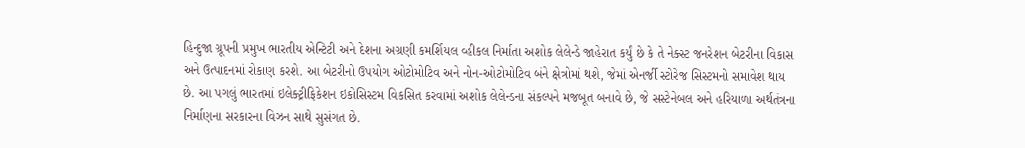હિન્દુજા ગ્રૂપની પ્રમુખ ભારતીય એન્ટિટી અને દેશના અગ્રણી કમર્શિયલ વ્હીકલ નિર્માતા અશોક લેલેન્ડે જાહેરાત કર્યું છે કે તે નેક્સ્ટ જનરેશન બેટરીના વિકાસ અને ઉત્પાદનમાં રોકાણ કરશે. આ બેટરીનો ઉપયોગ ઓટોમોટિવ અને નોન-ઓટોમોટિવ બંને ક્ષેત્રોમાં થશે, જેમાં એનર્જી સ્ટોરેજ સિસ્ટમનો સમાવેશ થાય છે. આ પગલું ભારતમાં ઇલેક્ટ્રીફિકેશન ઇકોસિસ્ટમ વિકસિત કરવામાં અશોક લેલેન્ડના સંકલ્પને મજબૂત બનાવે છે, જે સસ્ટેનેબલ અને હરિયાળા અર્થતંત્રના નિર્માણના સરકારના વિઝન સાથે સુસંગત છે.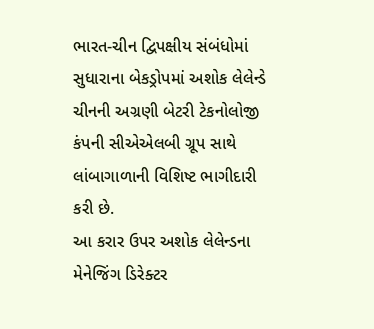ભારત-ચીન દ્વિપક્ષીય સંબંધોમાં સુધારાના બેકડ્રોપમાં અશોક લેલેન્ડે ચીનની અગ્રણી બેટરી ટેકનોલોજી કંપની સીએએલબી ગ્રૂપ સાથે લાંબાગાળાની વિશિષ્ટ ભાગીદારી કરી છે.
આ કરાર ઉપર અશોક લેલેન્ડના મેનેજિંગ ડિરેક્ટર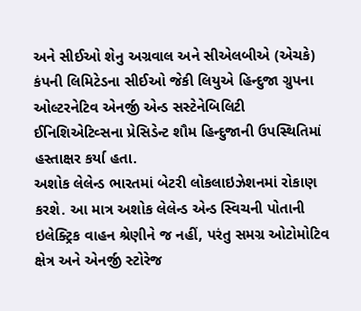અને સીઈઓ શેનુ અગ્રવાલ અને સીએલબીએ (એચકે) કંપની લિમિટેડના સીઈઓ જેકી લિયુએ હિન્દુજા ગ્રુપના ઓલ્ટરનેટિવ એનર્જી એન્ડ સસ્ટેનેબિલિટી ઈનિશિએટિવ્સના પ્રેસિડેન્ટ શૌમ હિન્દુજાની ઉપસ્થિતિમાં હસ્તાક્ષર કર્યા હતા.
અશોક લેલેન્ડ ભારતમાં બેટરી લોકલાઇઝેશનમાં રોકાણ કરશે. આ માત્ર અશોક લેલેન્ડ એન્ડ સ્વિચની પોતાની ઇલેક્ટ્રિક વાહન શ્રેણીને જ નહીં, પરંતુ સમગ્ર ઓટોમોટિવ ક્ષેત્ર અને એનર્જી સ્ટોરેજ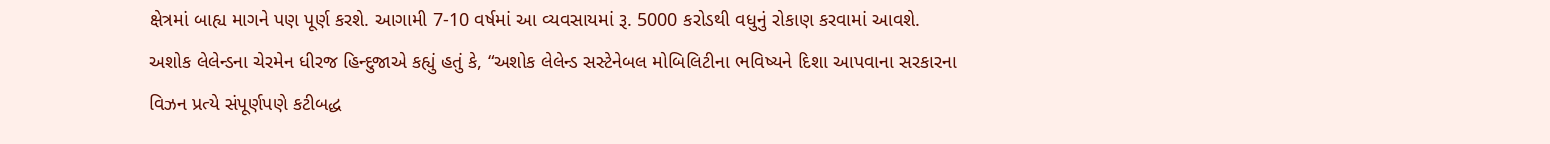ક્ષેત્રમાં બાહ્ય માગને પણ પૂર્ણ કરશે. આગામી 7-10 વર્ષમાં આ વ્યવસાયમાં રૂ. 5000 કરોડથી વધુનું રોકાણ કરવામાં આવશે.
અશોક લેલેન્ડના ચેરમેન ધીરજ હિન્દુજાએ કહ્યું હતું કે, “અશોક લેલેન્ડ સસ્ટેનેબલ મોબિલિટીના ભવિષ્યને દિશા આપવાના સરકારના વિઝન પ્રત્યે સંપૂર્ણપણે કટીબદ્ધ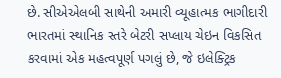છે. સીએએલબી સાથેની અમારી વ્યૂહાત્મક ભાગીદારી ભારતમાં સ્થાનિક સ્તરે બેટરી સપ્લાય ચેઇન વિકસિત કરવામાં એક મહત્વપૂર્ણ પગલું છે, જે ઇલેક્ટ્રિક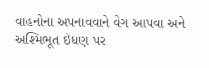વાહનોના અપનાવવાને વેગ આપવા અને અશ્મિભૂત ઇંધણ પર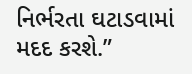નિર્ભરતા ઘટાડવામાં મદદ કરશે.”